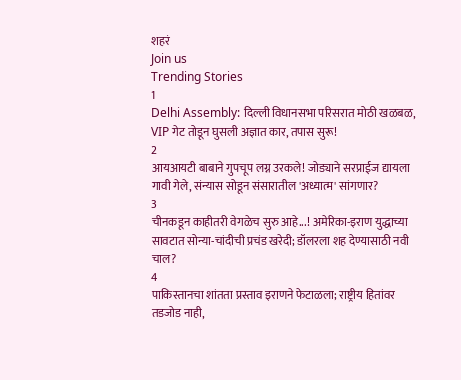शहरं
Join us
Trending Stories
1
Delhi Assembly: दिल्ली विधानसभा परिसरात मोठी खळबळ, VIP गेट तोडून घुसली अज्ञात कार, तपास सुरू!
2
आयआयटी बाबाने गुपचूप लग्न उरकले! जोड्याने सरप्राईज द्यायला गावी गेले, संन्यास सोडून संसारातील 'अध्यात्म' सांगणार?
3
चीनकडून काहीतरी वेगळेच सुरु आहे...! अमेरिका-इराण युद्धाच्या सावटात सोन्या-चांदीची प्रचंड खरेदी; डॉलरला शह देण्यासाठी नवी चाल?
4
पाकिस्तानचा शांतता प्रस्ताव इराणने फेटाळला; राष्ट्रीय हितांवर तडजोड नाही,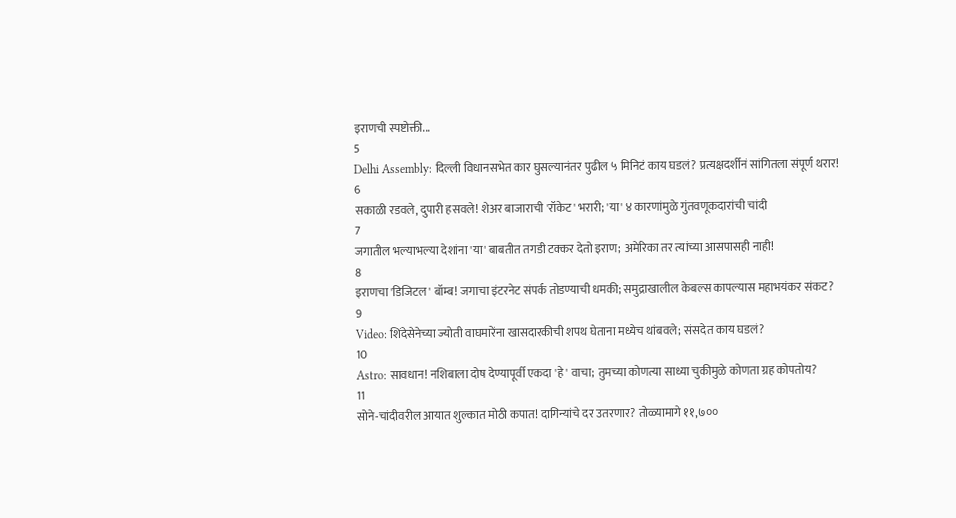इराणची स्पष्टोक्ती...
5
Delhi Assembly: दिल्ली विधानसभेत कार घुसल्यानंतर पुढील ५ मिनिटं काय घडलं? प्रत्यक्षदर्शीनं सांगितला संपूर्ण थरार!
6
सकाळी रडवले, दुपारी हसवले! शेअर बाजाराची 'रॉकेट' भरारी; 'या' ४ कारणांमुळे गुंतवणूकदारांची चांदी
7
जगातील भल्याभल्या देशांना 'या' बाबतीत तगडी टक्कर देतो इराण; अमेरिका तर त्यांच्या आसपासही नाही!
8
इराणचा 'डिजिटल' बॉम्ब! जगाचा इंटरनेट संपर्क तोडण्याची धमकी; समुद्राखालील केबल्स कापल्यास महाभयंकर संकट?
9
Video: शिंदेसेनेच्या ज्योती वाघमारेंना खासदारकीची शपथ घेताना मध्येच थांबवले; संसदेत काय घडलं?
10
Astro: सावधान! नशिबाला दोष देण्यापूर्वी एकदा 'हे' वाचा; तुमच्या कोणत्या साध्या चुकीमुळे कोणता ग्रह कोपतोय?
11
सोने-चांदीवरील आयात शुल्कात मोठी कपात! दागिन्यांचे दर उतरणार? तोळ्यामागे ११,७००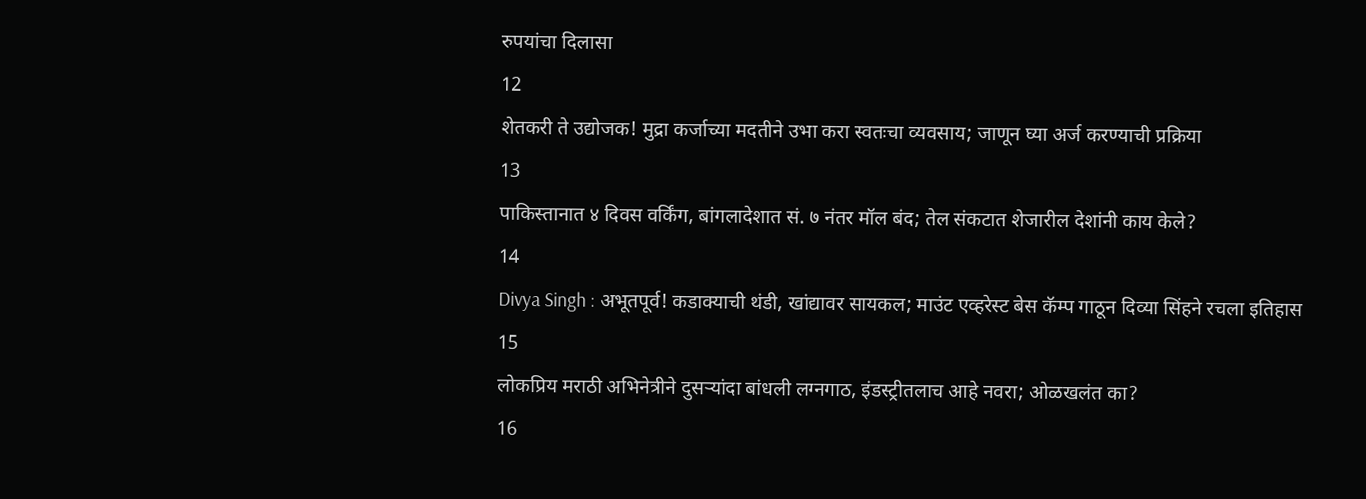रुपयांचा दिलासा
12
शेतकरी ते उद्योजक! मुद्रा कर्जाच्या मदतीने उभा करा स्वतःचा व्यवसाय; जाणून घ्या अर्ज करण्याची प्रक्रिया
13
पाकिस्तानात ४ दिवस वर्किंग, बांगलादेशात सं. ७ नंतर मॉल बंद; तेल संकटात शेजारील देशांनी काय केले?
14
Divya Singh : अभूतपूर्व! कडाक्याची थंडी, खांद्यावर सायकल; माउंट एव्हरेस्ट बेस कॅम्प गाठून दिव्या सिंहने रचला इतिहास
15
लोकप्रिय मराठी अभिनेत्रीने दुसऱ्यांदा बांधली लग्नगाठ, इंडस्ट्रीतलाच आहे नवरा; ओळखलंत का?
16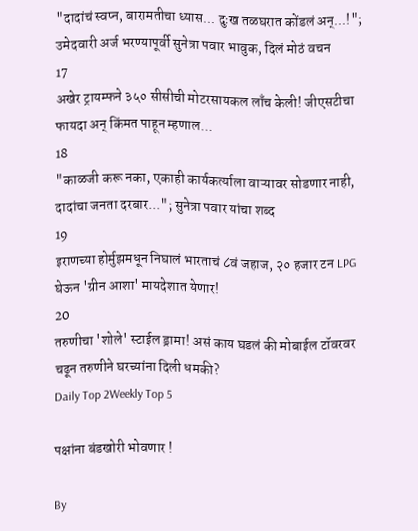"दादांचं स्वप्न, बारामतीचा ध्यास... दुःख तळघरात कोंडलं अन्...!"; उमेदवारी अर्ज भरण्यापूर्वी सुनेत्रा पवार भावुक, दिलं मोठं वचन
17
अखेर ट्रायम्फने ३५० सीसीची मोटरसायकल लाँच केली! जीएसटीचा फायदा अन् किंमत पाहून म्हणाल...
18
"काळजी करू नका, एकाही कार्यकर्त्याला वाऱ्यावर सोडणार नाही, दादांचा जनता दरबार..."; सुनेत्रा पवार यांचा शब्द
19
इराणच्या होर्मुझमधून निघालं भारताचं ८वं जहाज, २० हजार टन LPG घेऊन 'ग्रीन आशा' मायदेशात येणार!
20
तरुणीचा 'शोले' स्टाईल ड्रामा! असं काय घडलं की मोबाईल टॉवरवर चढून तरुणीने घरच्यांना दिली धमकी?
Daily Top 2Weekly Top 5

पक्षांना बंडखोरी भोवणार !

By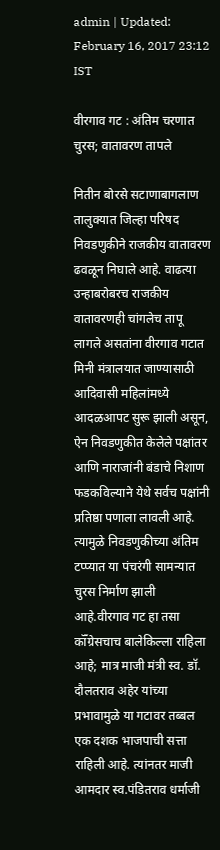admin | Updated: February 16, 2017 23:12 IST

वीरगाव गट : अंतिम चरणात चुरस; वातावरण तापले

नितीन बोरसे सटाणाबागलाण तालुक्यात जिल्हा परिषद निवडणुकीने राजकीय वातावरण ढवळून निघाले आहे. वाढत्या उन्हाबरोबरच राजकीय वातावरणही चांगलेच तापू लागले असतांना वीरगाव गटात मिनी मंत्रालयात जाण्यासाठी आदिवासी महिलांमध्ये आदळआपट सुरू झाली असून, ऐन निवडणुकीत केलेले पक्षांतर आणि नाराजांनी बंडाचे निशाण फडकविल्याने येथे सर्वच पक्षांनी प्रतिष्ठा पणाला लावली आहे. त्यामुळे निवडणुकीच्या अंतिम टप्प्यात या पंचरंगी सामन्यात चुरस निर्माण झाली आहे.वीरगाव गट हा तसा कॉँग्रेसचाच बालेकिल्ला राहिला आहे; मात्र माजी मंत्री स्व. डॉ. दौलतराव अहेर यांच्या प्रभावामुळे या गटावर तब्बल एक दशक भाजपाची सत्ता राहिली आहे. त्यांनतर माजी आमदार स्व.पंडितराव धर्माजी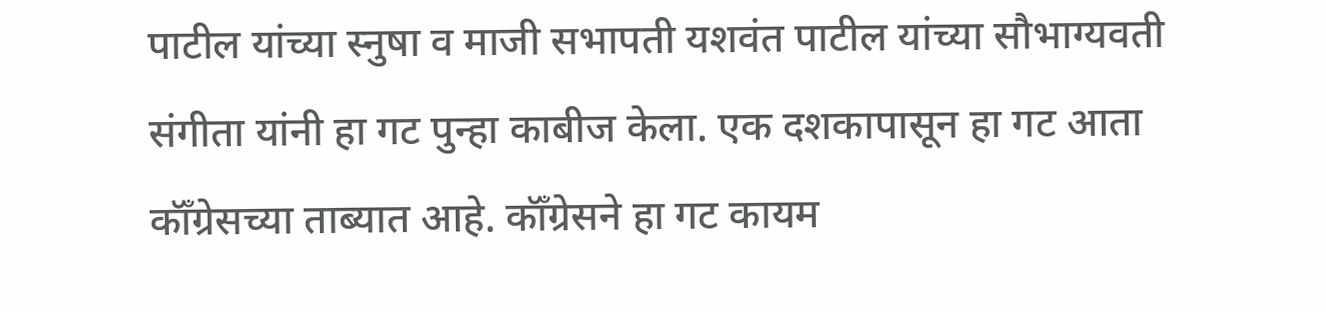पाटील यांच्या स्नुषा व माजी सभापती यशवंत पाटील यांच्या सौभाग्यवती संगीता यांनी हा गट पुन्हा काबीज केला. एक दशकापासून हा गट आता कॉँग्रेसच्या ताब्यात आहे. कॉँग्रेसने हा गट कायम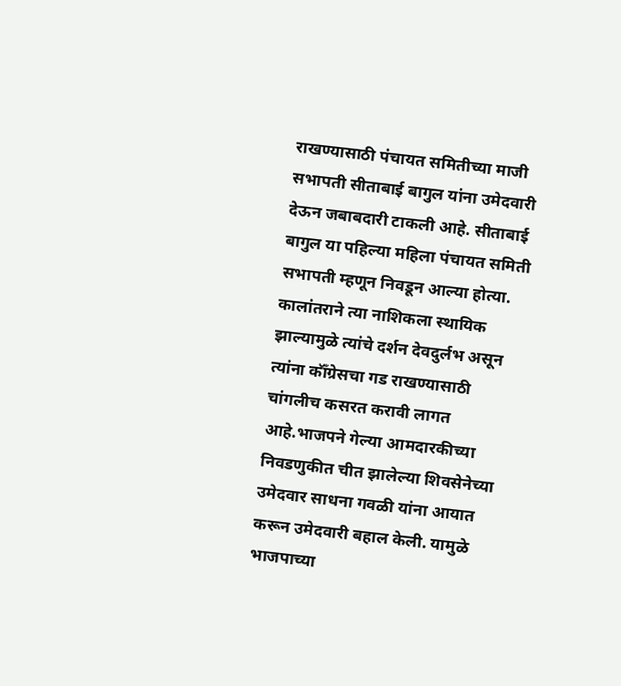राखण्यासाठी पंचायत समितीच्या माजी सभापती सीताबाई बागुल यांना उमेदवारी देऊन जबाबदारी टाकली आहे. सीताबाई बागुल या पहिल्या महिला पंचायत समिती सभापती म्हणून निवडून आल्या होत्या. कालांतराने त्या नाशिकला स्थायिक झाल्यामुळे त्यांचे दर्शन देवदुर्लभ असून त्यांना कॉँग्रेसचा गड राखण्यासाठी चांगलीच कसरत करावी लागत आहे.भाजपने गेल्या आमदारकीच्या निवडणुकीत चीत झालेल्या शिवसेनेच्या उमेदवार साधना गवळी यांना आयात करून उमेदवारी बहाल केली. यामुळे भाजपाच्या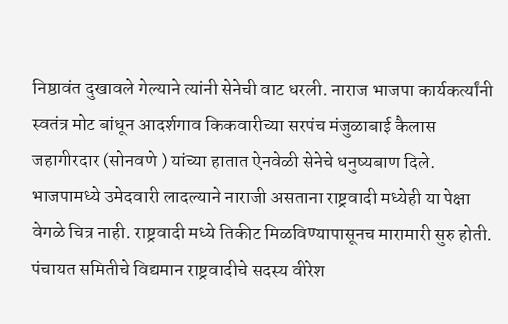निष्ठावंत दुखावले गेल्याने त्यांनी सेनेची वाट धरली. नाराज भाजपा कार्यकर्त्यांनी स्वतंत्र मोट बांधून आदर्शगाव किकवारीच्या सरपंच मंजुळाबाई कैलास जहागीरदार (सोनवणे ) यांच्या हातात ऐनवेळी सेनेचे धनुष्यबाण दिले. भाजपामध्ये उमेदवारी लादल्याने नाराजी असताना राष्ट्रवादी मध्येही या पेक्षा वेगळे चित्र नाही. राष्ट्रवादी मध्ये तिकीट मिळविण्यापासूनच मारामारी सुरु होती. पंचायत समितीचे विद्यमान राष्ट्रवादीचे सदस्य वीरेश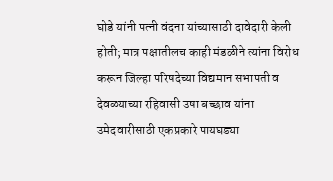घोडे यांनी पत्नी वंदना यांच्यासाठी दावेदारी केली होती; मात्र पक्षातीलच काही मंडळीने त्यांना विरोध करून जिल्हा परिषदेच्या विद्यमान सभापती व देवळ्याच्या रहिवासी उषा बच्छाव यांना उमेदवारीसाठी एकप्रकारे पायघड्या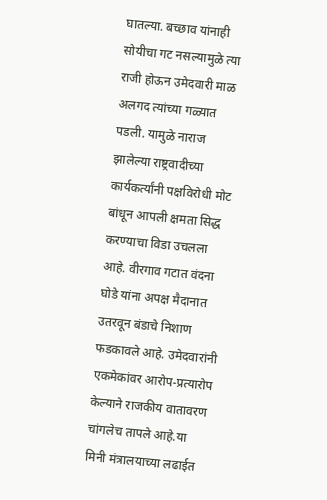घातल्या. बच्छाव यांनाही सोयीचा गट नसल्यामुळे त्या राजी होऊन उमेदवारी माळ अलगद त्यांच्या गळ्यात पडली. यामुळे नाराज झालेल्या राष्ट्रवादीच्या कार्यकर्त्यांनी पक्षविरोधी मोट बांधून आपली क्षमता सिद्ध करण्याचा विडा उचलला आहे. वीरगाव गटात वंदना घोडे यांना अपक्ष मैदानात उतरवून बंडाचे निशाण फडकावले आहे. उमेदवारांनी एकमेकांवर आरोप-प्रत्यारोप केल्याने राजकीय वातावरण चांगलेच तापले आहे.या मिनी मंत्रालयाच्या लढाईत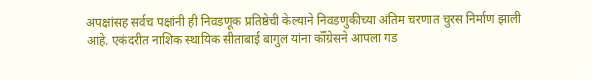अपक्षांसह सर्वच पक्षांनी ही निवडणूक प्रतिष्ठेची केल्याने निवडणुकीच्या अंतिम चरणात चुरस निर्माण झाली आहे. एकंदरीत नाशिक स्थायिक सीताबाई बागुल यांना कॉँग्रेसने आपला गड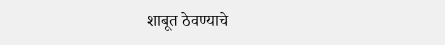शाबूत ठेवण्याचे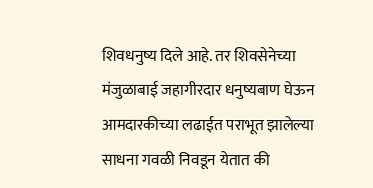शिवधनुष्य दिले आहे. तर शिवसेनेच्या मंजुळाबाई जहागीरदार धनुष्यबाण घेऊन आमदारकीच्या लढाईत पराभूत झालेल्या साधना गवळी निवडून येतात की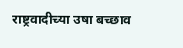राष्ट्रवादीच्या उषा बच्छाव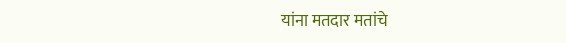यांना मतदार मतांचे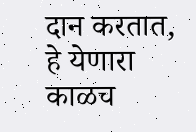दान करतात, हे येणारा काळच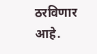ठरविणार आहे.